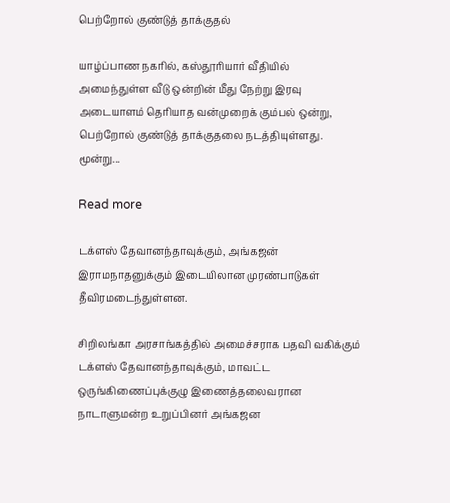பெற்றோல் குண்டுத் தாக்குதல்

யாழ்ப்பாண நகரில், கஸ்தூரியார் வீதியில் அமைந்துள்ள வீடு ஒன்றின் மீது நேற்று இரவு அடையாளம் தெரியாத வன்முறைக் கும்பல் ஒன்று, பெற்றோல் குண்டுத் தாக்குதலை நடத்தியுள்ளது. மூன்று...

Read more

டக்ளஸ் தேவானந்தாவுக்கும், அங்கஜன் இராமநாதனுக்கும் இடையிலான முரண்பாடுகள் தீவிரமடைந்துள்ளன.

சிறிலங்கா அரசாங்கத்தில் அமைச்சராக பதவி வகிக்கும் டக்ளஸ் தேவானந்தாவுக்கும், மாவட்ட ஒருங்கிணைப்புக்குழு இணைத்தலைவரான நாடாளுமன்ற உறுப்பினர் அங்கஜன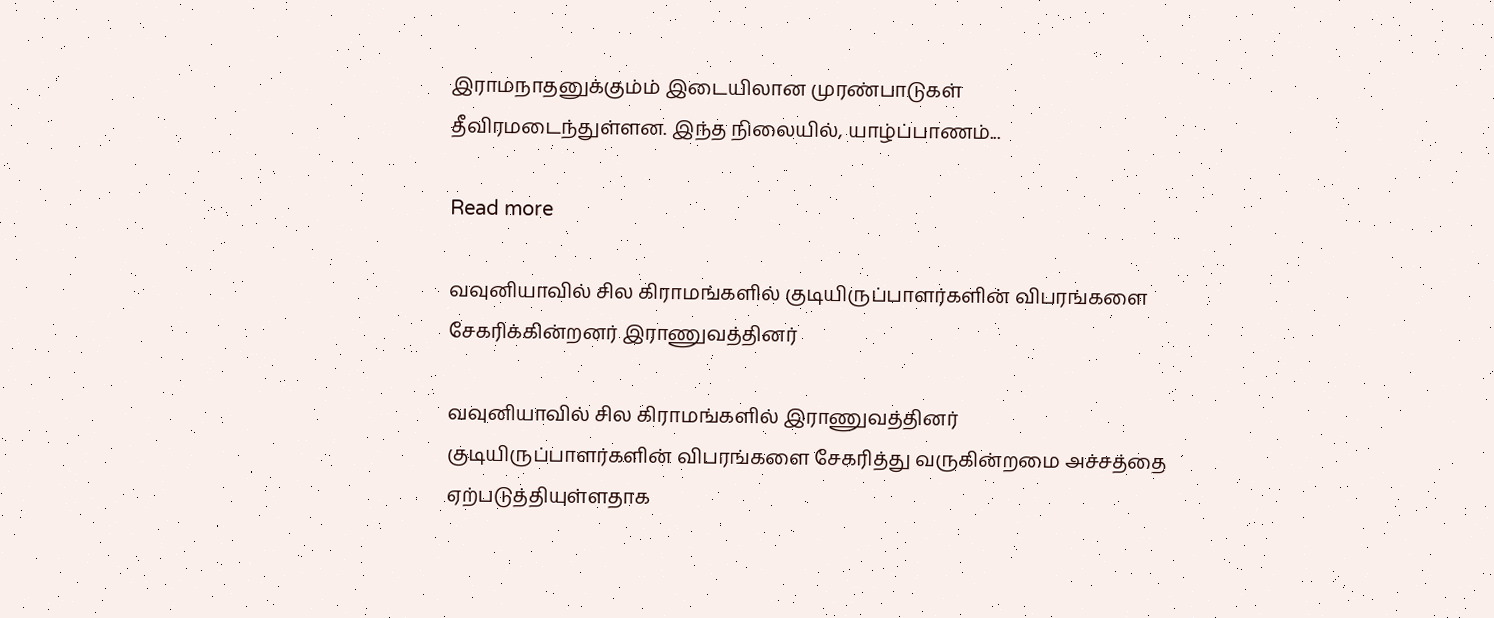இராமநாதனுக்கும்ம் இடையிலான முரண்பாடுகள் தீவிரமடைந்துள்ளன. இந்த நிலையில், யாழ்ப்பாணம்...

Read more

வவுனியாவில் சில கிராமங்களில் குடியிருப்பாளர்களின் விபரங்களை சேகரிக்கின்றனர் இராணுவத்தினர்

வவுனியாவில் சில கிராமங்களில் இராணுவத்தினர் குடியிருப்பாளர்களின் விபரங்களை சேகரித்து வருகின்றமை அச்சத்தை ஏற்படுத்தியுள்ளதாக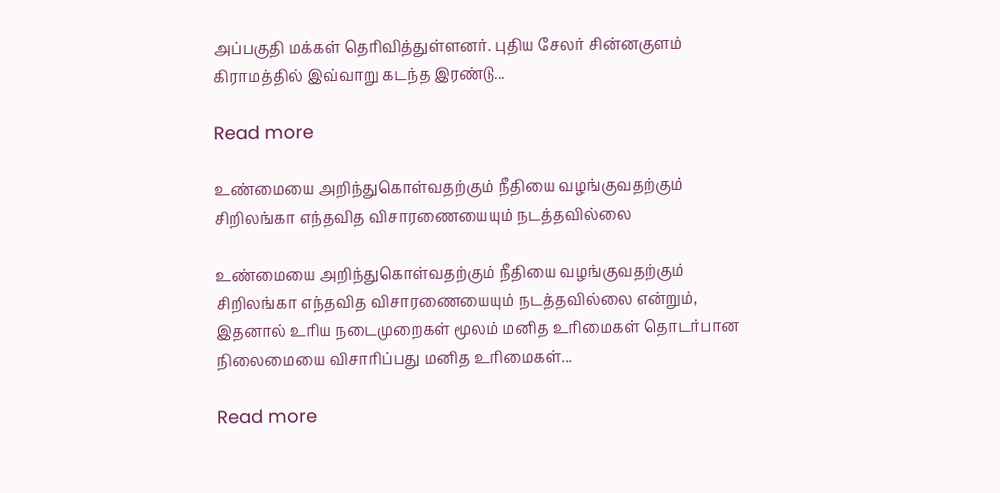அப்பகுதி மக்கள் தெரிவித்துள்ளனர். புதிய சேலர் சின்னகுளம் கிராமத்தில் இவ்வாறு கடந்த இரண்டு...

Read more

உண்மையை அறிந்துகொள்வதற்கும் நீதியை வழங்குவதற்கும் சிறிலங்கா எந்தவித விசாரணையையும் நடத்தவில்லை

உண்மையை அறிந்துகொள்வதற்கும் நீதியை வழங்குவதற்கும் சிறிலங்கா எந்தவித விசாரணையையும் நடத்தவில்லை என்றும், இதனால் உரிய நடைமுறைகள் மூலம் மனித உரிமைகள் தொடர்பான நிலைமையை விசாரிப்பது மனித உரிமைகள்...

Read more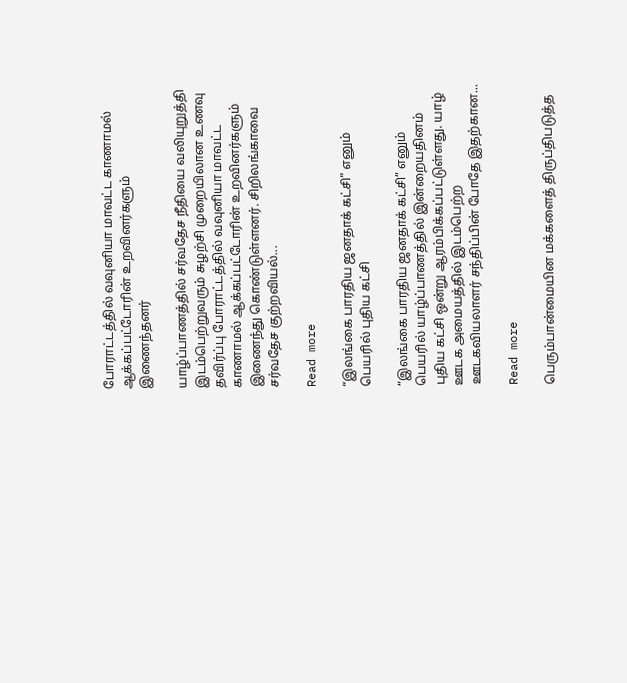போராட்டத்தில் வவுனியா மாவட்ட காணாமல் ஆக்கப்பட்டோரின் உறவினர்களும் இணைந்தனர்

யாழ்ப்பாணத்தில் சர்வதேச நீதியை வலியுறுத்தி இடம்பெற்றுவரும் சுழற்சி முறையிலான உணவு தவிர்ப்பு போராட்டத்தில் வவுனியா மாவட்ட காணாமல் ஆக்கப்பட்டோரின் உறவினர்களும் இணைந்து கொண்டுள்ளனர். சிறிலங்காவை சர்வதேச குற்றவியல்...

Read more

“இலங்கை பாரதிய ஜனதாக் கட்சி” எனும் பெயரில் புதிய கட்சி

“இலங்கை பாரதிய ஜனதாக் கட்சி” எனும் பெயரில் யாழ்ப்பாணத்தில் இன்றையதினம் புதிய கட்சி ஒன்று ஆரம்பிக்கப்பட்டுள்ளது. யாழ் ஊடக அமையத்தில் இடம்பெற்ற ஊடகவியலாளர் சந்திப்பின் போதே இதற்கான...

Read more

பெரும்பான்மையின மக்களைத் திருப்திபடுத்த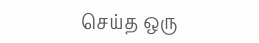செய்த ஒரு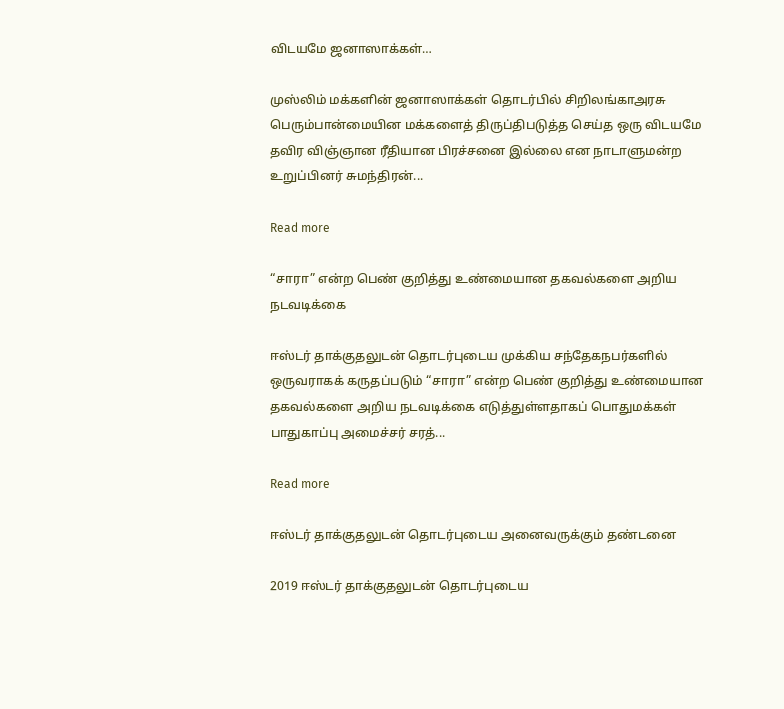விடயமே ஜனாஸாக்கள்…

முஸ்லிம் மக்களின் ஜனாஸாக்கள் தொடர்பில் சிறிலங்காஅரசு பெரும்பான்மையின மக்களைத் திருப்திபடுத்த செய்த ஒரு விடயமே தவிர விஞ்ஞான ரீதியான பிரச்சனை இல்லை என நாடாளுமன்ற உறுப்பினர் சுமந்திரன்...

Read more

“சாரா” என்ற பெண் குறித்து உண்மையான தகவல்களை அறிய நடவடிக்கை

ஈஸ்டர் தாக்குதலுடன் தொடர்புடைய முக்கிய சந்தேகநபர்களில் ஒருவராகக் கருதப்படும் “சாரா” என்ற பெண் குறித்து உண்மையான தகவல்களை அறிய நடவடிக்கை எடுத்துள்ளதாகப் பொதுமக்கள் பாதுகாப்பு அமைச்சர் சரத்...

Read more

ஈஸ்டர் தாக்குதலுடன் தொடர்புடைய அனைவருக்கும் தண்டனை

2019 ஈஸ்டர் தாக்குதலுடன் தொடர்புடைய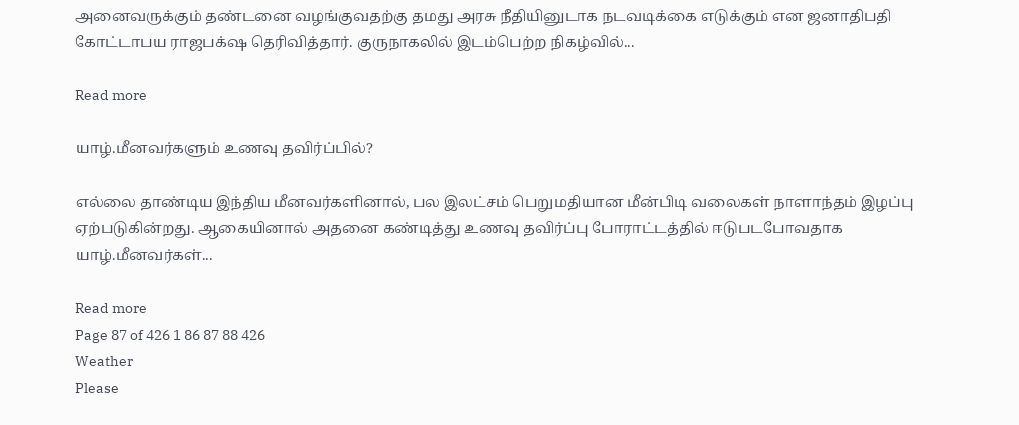அனைவருக்கும் தண்டனை வழங்குவதற்கு தமது அரசு நீதியினுடாக நடவடிக்கை எடுக்கும் என ஜனாதிபதி கோட்டாபய ராஜபக்‌ஷ தெரிவித்தார். குருநாகலில் இடம்பெற்ற நிகழ்வில்...

Read more

யாழ்.மீனவர்களும் உணவு தவிர்ப்பில்?

எல்லை தாண்டிய இந்திய மீனவர்களினால், பல இலட்சம் பெறுமதியான மீன்பிடி வலைகள் நாளாந்தம் இழப்பு ஏற்படுகின்றது. ஆகையினால் அதனை கண்டித்து உணவு தவிர்ப்பு போராட்டத்தில் ஈடுபடபோவதாக யாழ்.மீனவர்கள்...

Read more
Page 87 of 426 1 86 87 88 426
Weather
Please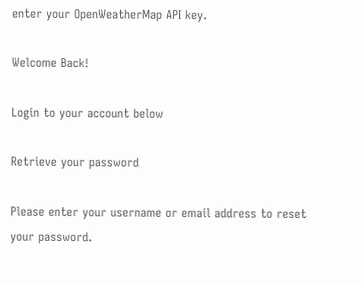enter your OpenWeatherMap API key.

Welcome Back!

Login to your account below

Retrieve your password

Please enter your username or email address to reset your password.